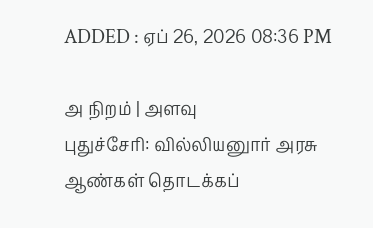ADDED : ஏப் 26, 2026 08:36 PM

அ நிறம் | அளவு
புதுச்சேரி: வில்லியனுார் அரசு ஆண்கள் தொடக்கப்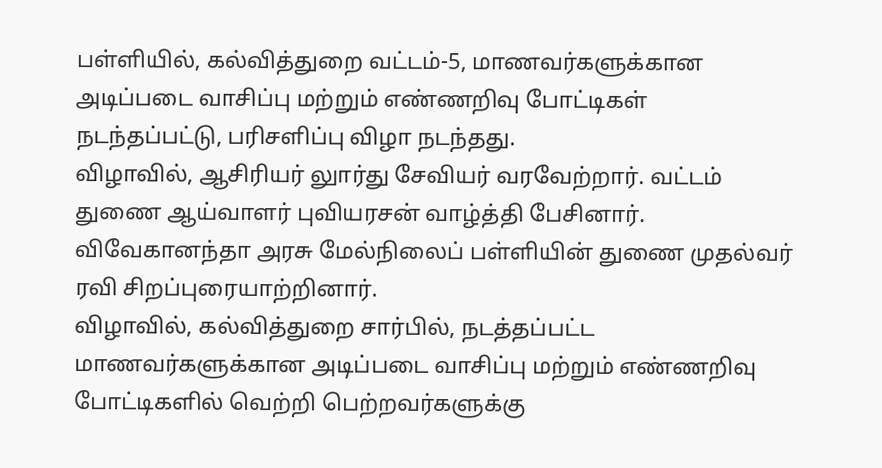பள்ளியில், கல்வித்துறை வட்டம்-5, மாணவர்களுக்கான அடிப்படை வாசிப்பு மற்றும் எண்ணறிவு போட்டிகள் நடந்தப்பட்டு, பரிசளிப்பு விழா நடந்தது.
விழாவில், ஆசிரியர் லுார்து சேவியர் வரவேற்றார். வட்டம் துணை ஆய்வாளர் புவியரசன் வாழ்த்தி பேசினார். விவேகானந்தா அரசு மேல்நிலைப் பள்ளியின் துணை முதல்வர் ரவி சிறப்புரையாற்றினார்.
விழாவில், கல்வித்துறை சார்பில், நடத்தப்பட்ட மாணவர்களுக்கான அடிப்படை வாசிப்பு மற்றும் எண்ணறிவு போட்டிகளில் வெற்றி பெற்றவர்களுக்கு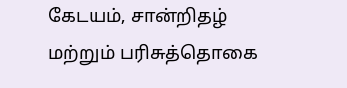கேடயம், சான்றிதழ் மற்றும் பரிசுத்தொகை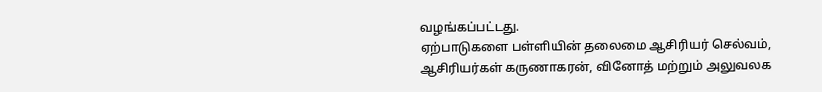வழங்கப்பட்டது.
ஏற்பாடுகளை பள்ளியின் தலைமை ஆசிரியர் செல்வம், ஆசிரியர்கள் கருணாகரன், வினோத் மற்றும் அலுவலக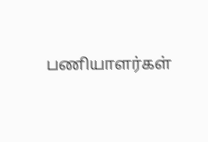பணியாளர்கள்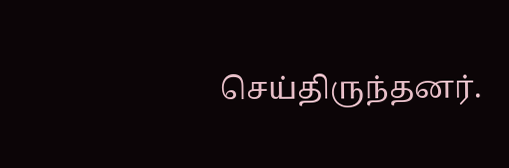செய்திருந்தனர்.